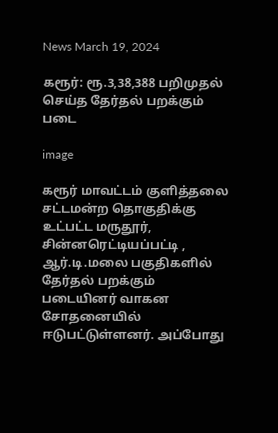News March 19, 2024

கரூர்: ரூ.3,38,388 பறிமுதல் செய்த தேர்தல் பறக்கும் படை

image

கரூர் மாவட்டம் குளித்தலை சட்டமன்ற தொகுதிக்கு உட்பட்ட மருதூர், சின்னரெட்டியப்பட்டி , ஆர்.டி.மலை பகுதிகளில் தேர்தல் பறக்கும் படையினர் வாகன சோதனையில் ஈடுபட்டுள்ளனர். அப்போது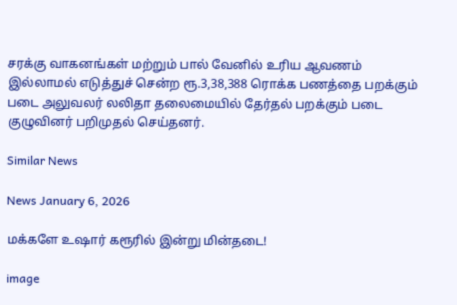சரக்கு வாகனங்கள் மற்றும் பால் வேனில் உரிய ஆவணம் இல்லாமல் எடுத்துச் சென்ற ரூ.3,38,388 ரொக்க பணத்தை பறக்கும் படை அலுவலர் லலிதா தலைமையில் தேர்தல் பறக்கும் படை குழுவினர் பறிமுதல் செய்தனர்.

Similar News

News January 6, 2026

மக்களே உஷார் கரூரில் இன்று மின்தடை!

image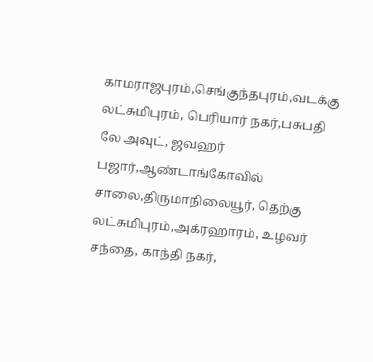காமராஜபுரம்,செங்குந்தபுரம்,வடக்கு லட்சுமிபுரம், பெரியார் நகர்,பசுபதி லே அவுட், ஜவஹர் பஜார்,ஆண்டாங்கோவில் சாலை,திருமாநிலையூர், தெற்கு லட்சுமிபுரம்,அக்ரஹாரம், உழவர் சந்தை, காந்தி நகர்,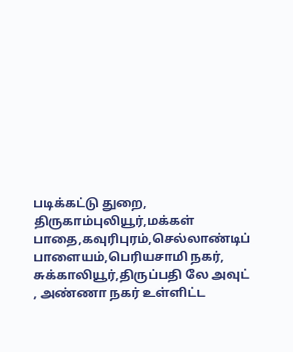படிக்கட்டு துறை, திருகாம்புலியூர்,மக்கள் பாதை,கவுரிபுரம்,செல்லாண்டிப் பாளையம்,பெரியசாமி நகர், சுக்காலியூர்,திருப்பதி லே அவுட் , அண்ணா நகர் உள்ளிட்ட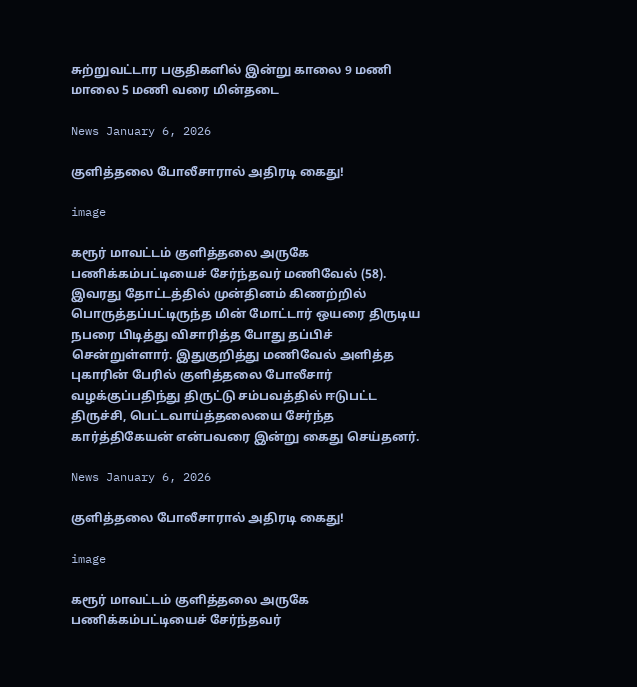சுற்றுவட்டார பகுதிகளில் இன்று காலை 9 மணி மாலை 5 மணி வரை மின்தடை

News January 6, 2026

குளித்தலை போலீசாரால் அதிரடி கைது!

image

கரூர் மாவட்டம் குளித்தலை அருகே பணிக்கம்பட்டியைச் சேர்ந்தவர் மணிவேல் (58). இவரது தோட்டத்தில் முன்தினம் கிணற்றில் பொருத்தப்பட்டிருந்த மின் மோட்டார் ஒயரை திருடிய நபரை பிடித்து விசாரித்த போது தப்பிச் சென்றுள்ளார். இதுகுறித்து மணிவேல் அளித்த புகாரின் பேரில் குளித்தலை போலீசார் வழக்குப்பதிந்து திருட்டு சம்பவத்தில் ஈடுபட்ட திருச்சி, பெட்டவாய்த்தலையை சேர்ந்த கார்த்திகேயன் என்பவரை இன்று கைது செய்தனர்.

News January 6, 2026

குளித்தலை போலீசாரால் அதிரடி கைது!

image

கரூர் மாவட்டம் குளித்தலை அருகே பணிக்கம்பட்டியைச் சேர்ந்தவர்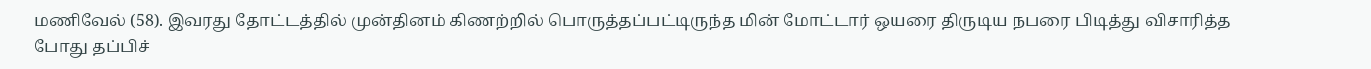மணிவேல் (58). இவரது தோட்டத்தில் முன்தினம் கிணற்றில் பொருத்தப்பட்டிருந்த மின் மோட்டார் ஒயரை திருடிய நபரை பிடித்து விசாரித்த போது தப்பிச்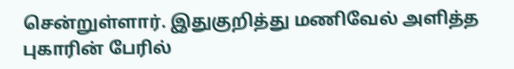சென்றுள்ளார். இதுகுறித்து மணிவேல் அளித்த புகாரின் பேரில்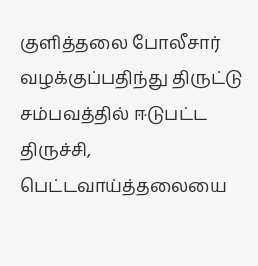குளித்தலை போலீசார் வழக்குப்பதிந்து திருட்டு சம்பவத்தில் ஈடுபட்ட திருச்சி, பெட்டவாய்த்தலையை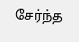சேர்ந்த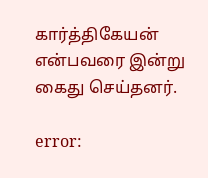கார்த்திகேயன் என்பவரை இன்று கைது செய்தனர்.

error: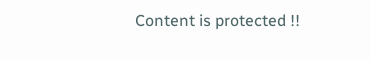Content is protected !!